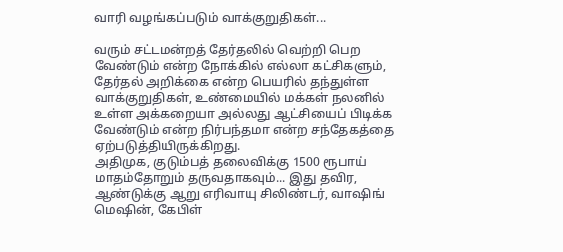வாரி வழங்கப்படும் வாக்குறுதிகள்...

வரும் சட்டமன்றத் தேர்தலில் வெற்றி பெற வேண்டும் என்ற நோக்கில் எல்லா கட்சிகளும், தேர்தல் அறிக்கை என்ற பெயரில் தந்துள்ள வாக்குறுதிகள், உண்மையில் மக்கள் நலனில் உள்ள அக்கறையா அல்லது ஆட்சியைப் பிடிக்க வேண்டும் என்ற நிர்பந்தமா என்ற சந்தேகத்தை ஏற்படுத்தியிருக்கிறது.
அதிமுக, குடும்பத் தலைவிக்கு 1500 ரூபாய் மாதம்தோறும் தருவதாகவும்... இது தவிர, ஆண்டுக்கு ஆறு எரிவாயு சிலிண்டர், வாஷிங் மெஷின், கேபிள்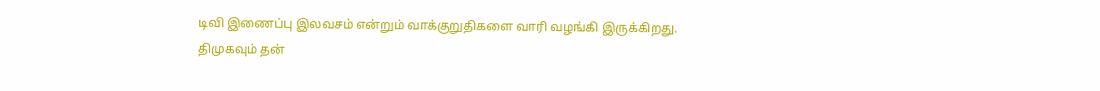டிவி இணைப்பு இலவசம் என்றும் வாக்குறுதிகளை வாரி வழங்கி இருக்கிறது.
திமுகவும் தன்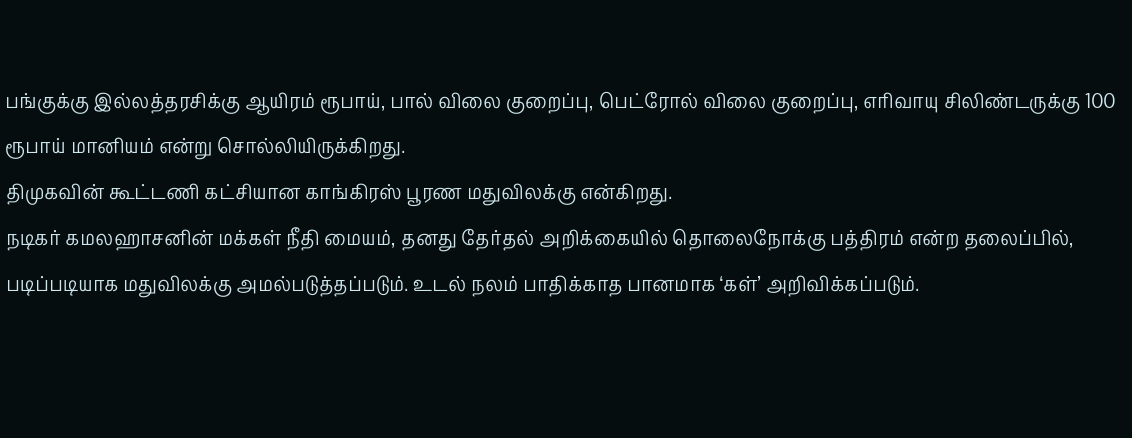பங்குக்கு இல்லத்தரசிக்கு ஆயிரம் ரூபாய், பால் விலை குறைப்பு, பெட்ரோல் விலை குறைப்பு, எரிவாயு சிலிண்டருக்கு 100 ரூபாய் மானியம் என்று சொல்லியிருக்கிறது.
திமுகவின் கூட்டணி கட்சியான காங்கிரஸ் பூரண மதுவிலக்கு என்கிறது.
நடிகர் கமலஹாசனின் மக்கள் நீதி மையம், தனது தேர்தல் அறிக்கையில் தொலைநோக்கு பத்திரம் என்ற தலைப்பில், படிப்படியாக மதுவிலக்கு அமல்படுத்தப்படும். உடல் நலம் பாதிக்காத பானமாக ‘கள்’ அறிவிக்கப்படும்.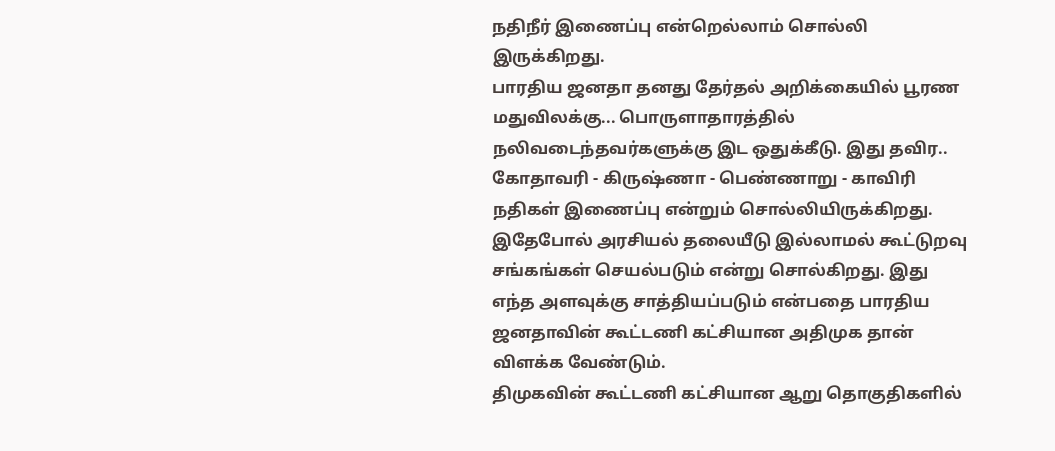நதிநீர் இணைப்பு என்றெல்லாம் சொல்லி இருக்கிறது.
பாரதிய ஜனதா தனது தேர்தல் அறிக்கையில் பூரண மதுவிலக்கு... பொருளாதாரத்தில் நலிவடைந்தவர்களுக்கு இட ஒதுக்கீடு. இது தவிர.. கோதாவரி - கிருஷ்ணா - பெண்ணாறு - காவிரி நதிகள் இணைப்பு என்றும் சொல்லியிருக்கிறது. இதேபோல் அரசியல் தலையீடு இல்லாமல் கூட்டுறவு சங்கங்கள் செயல்படும் என்று சொல்கிறது. இது எந்த அளவுக்கு சாத்தியப்படும் என்பதை பாரதிய ஜனதாவின் கூட்டணி கட்சியான அதிமுக தான் விளக்க வேண்டும்.
திமுகவின் கூட்டணி கட்சியான ஆறு தொகுதிகளில்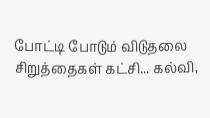போட்டி போடும் விடுதலை சிறுத்தைகள் கட்சி... கல்வி,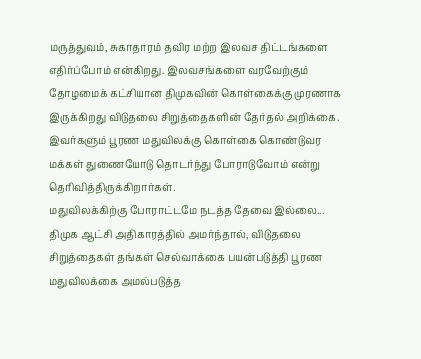மருத்துவம், சுகாதாரம் தவிர மற்ற இலவச திட்டங்களை எதிர்ப்போம் என்கிறது. இலவசங்களை வரவேற்கும் தோழமைக் கட்சியான திமுகவின் கொள்கைக்கு முரணாக இருக்கிறது விடுதலை சிறுத்தைகளின் தேர்தல் அறிக்கை. இவர்களும் பூரண மதுவிலக்கு கொள்கை கொண்டுவர மக்கள் துணையோடு தொடர்ந்து போராடுவோம் என்று தெரிவித்திருக்கிறார்கள்.
மதுவிலக்கிற்கு போராட்டமே நடத்த தேவை இல்லை... திமுக ஆட்சி அதிகாரத்தில் அமர்ந்தால், விடுதலை சிறுத்தைகள் தங்கள் செல்வாக்கை பயன்படுத்தி பூரண மதுவிலக்கை அமல்படுத்த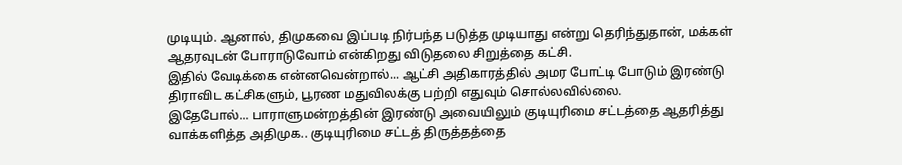முடியும். ஆனால், திமுகவை இப்படி நிர்பந்த படுத்த முடியாது என்று தெரிந்துதான், மக்கள் ஆதரவுடன் போராடுவோம் என்கிறது விடுதலை சிறுத்தை கட்சி.
இதில் வேடிக்கை என்னவென்றால்... ஆட்சி அதிகாரத்தில் அமர போட்டி போடும் இரண்டு திராவிட கட்சிகளும், பூரண மதுவிலக்கு பற்றி எதுவும் சொல்லவில்லை.
இதேபோல்... பாராளுமன்றத்தின் இரண்டு அவையிலும் குடியுரிமை சட்டத்தை ஆதரித்து வாக்களித்த அதிமுக.. குடியுரிமை சட்டத் திருத்தத்தை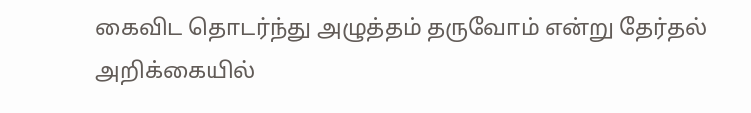கைவிட தொடர்ந்து அழுத்தம் தருவோம் என்று தேர்தல் அறிக்கையில்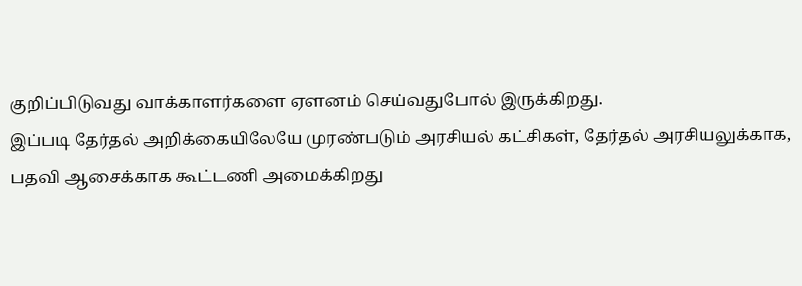குறிப்பிடுவது வாக்காளர்களை ஏளனம் செய்வதுபோல் இருக்கிறது.
இப்படி தேர்தல் அறிக்கையிலேயே முரண்படும் அரசியல் கட்சிகள், தேர்தல் அரசியலுக்காக, பதவி ஆசைக்காக கூட்டணி அமைக்கிறது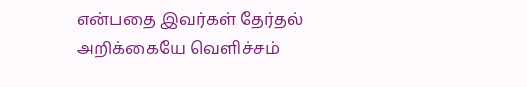என்பதை இவர்கள் தேர்தல் அறிக்கையே வெளிச்சம்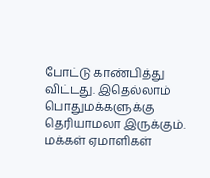போட்டு காண்பித்து விட்டது. இதெல்லாம் பொதுமக்களுக்கு தெரியாமலா இருக்கும். மக்கள் ஏமாளிகள்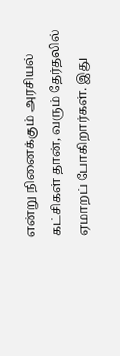என்று நினைக்கும் அரசியல் கட்சிகள் தான், வரும் தேர்தலில் ஏமாறப் போகிறார்கள். இது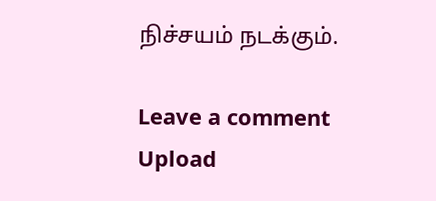நிச்சயம் நடக்கும்.

Leave a comment
Upload